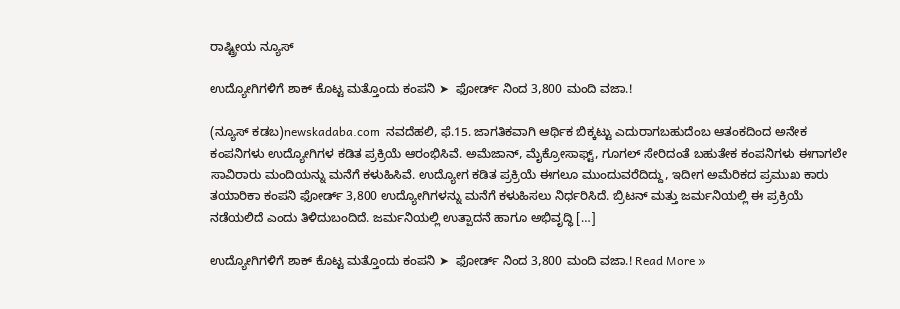ರಾಷ್ಟ್ರೀಯ ನ್ಯೂಸ್

ಉದ್ಯೋಗಿಗಳಿಗೆ ಶಾಕ್ ಕೊಟ್ಟ ಮತ್ತೊಂದು ಕಂಪನಿ ➤  ಫೋರ್ಡ್ ನಿಂದ 3,800 ಮಂದಿ ವಜಾ.!

(ನ್ಯೂಸ್ ಕಡಬ)newskadaba.com  ನವದೆಹಲಿ, ಫೆ.15. ಜಾಗತಿಕವಾಗಿ ಆರ್ಥಿಕ ಬಿಕ್ಕಟ್ಟು ಎದುರಾಗಬಹುದೆಂಬ ಆತಂಕದಿಂದ ಅನೇಕ ಕಂಪನಿಗಳು ಉದ್ಯೋಗಿಗಳ ಕಡಿತ ಪ್ರಕ್ರಿಯೆ ಆರಂಭಿಸಿವೆ. ಅಮೆಜಾನ್, ಮೈಕ್ರೋಸಾಫ್ಟ್, ಗೂಗಲ್ ಸೇರಿದಂತೆ ಬಹುತೇಕ ಕಂಪನಿಗಳು ಈಗಾಗಲೇ ಸಾವಿರಾರು ಮಂದಿಯನ್ನು ಮನೆಗೆ ಕಳುಹಿಸಿವೆ. ಉದ್ಯೋಗ ಕಡಿತ ಪ್ರಕ್ರಿಯೆ ಈಗಲೂ ಮುಂದುವರೆದಿದ್ದು, ಇದೀಗ ಅಮೆರಿಕದ ಪ್ರಮುಖ ಕಾರು ತಯಾರಿಕಾ ಕಂಪನಿ ಫೋರ್ಡ್ 3,800 ಉದ್ಯೋಗಿಗಳನ್ನು ಮನೆಗೆ ಕಳುಹಿಸಲು ನಿರ್ಧರಿಸಿದೆ. ಬ್ರಿಟನ್ ಮತ್ತು ಜರ್ಮನಿಯಲ್ಲಿ ಈ ಪ್ರಕ್ರಿಯೆ ನಡೆಯಲಿದೆ ಎಂದು ತಿಳಿದುಬಂದಿದೆ. ಜರ್ಮನಿಯಲ್ಲಿ ಉತ್ಪಾದನೆ ಹಾಗೂ ಅಭಿವೃದ್ಧಿ […]

ಉದ್ಯೋಗಿಗಳಿಗೆ ಶಾಕ್ ಕೊಟ್ಟ ಮತ್ತೊಂದು ಕಂಪನಿ ➤  ಫೋರ್ಡ್ ನಿಂದ 3,800 ಮಂದಿ ವಜಾ.! Read More »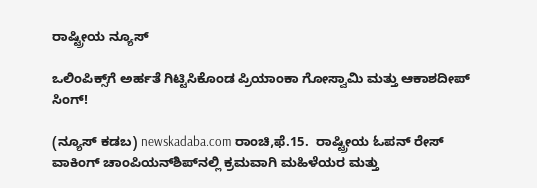ರಾಷ್ಟ್ರೀಯ ನ್ಯೂಸ್

ಒಲಿಂಪಿಕ್ಸ್‌ಗೆ ಅರ್ಹತೆ ಗಿಟ್ಟಿಸಿಕೊಂಡ ಪ್ರಿಯಾಂಕಾ ಗೋಸ್ವಾಮಿ ಮತ್ತು ಆಕಾಶದೀಪ್ ಸಿಂಗ್!

(ನ್ಯೂಸ್ ಕಡಬ) newskadaba.com ರಾಂಚಿ,ಫೆ.15.  ರಾಷ್ಟ್ರೀಯ ಓಪನ್ ರೇಸ್ ವಾಕಿಂಗ್ ಚಾಂಪಿಯನ್‌ಶಿಪ್‌ನಲ್ಲಿ ಕ್ರಮವಾಗಿ ಮಹಿಳೆಯರ ಮತ್ತು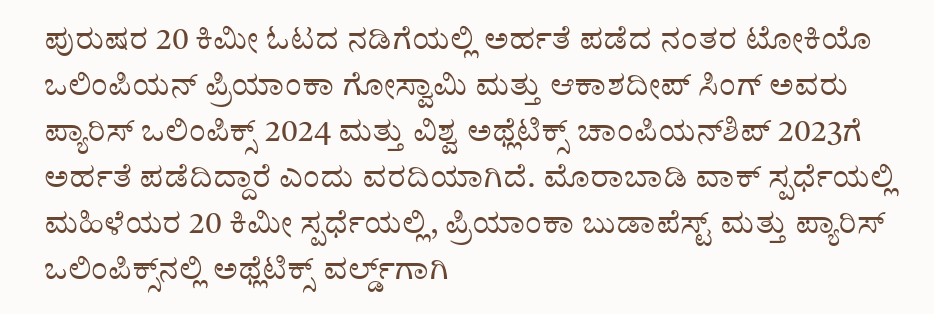ಪುರುಷರ 20 ಕಿಮೀ ಓಟದ ನಡಿಗೆಯಲ್ಲಿ ಅರ್ಹತೆ ಪಡೆದ ನಂತರ ಟೋಕಿಯೊ ಒಲಿಂಪಿಯನ್ ಪ್ರಿಯಾಂಕಾ ಗೋಸ್ವಾಮಿ ಮತ್ತು ಆಕಾಶದೀಪ್ ಸಿಂಗ್ ಅವರು ಪ್ಯಾರಿಸ್ ಒಲಿಂಪಿಕ್ಸ್ 2024 ಮತ್ತು ವಿಶ್ವ ಅಥ್ಲೆಟಿಕ್ಸ್ ಚಾಂಪಿಯನ್‌ಶಿಪ್ 2023ಗೆ ಅರ್ಹತೆ ಪಡೆದಿದ್ದಾರೆ ಎಂದು ವರದಿಯಾಗಿದೆ. ಮೊರಾಬಾಡಿ ವಾಕ್ ಸ್ಪರ್ಧೆಯಲ್ಲಿ ಮಹಿಳೆಯರ 20 ಕಿಮೀ ಸ್ಪರ್ಧೆಯಲ್ಲಿ, ಪ್ರಿಯಾಂಕಾ ಬುಡಾಪೆಸ್ಟ್ ಮತ್ತು ಪ್ಯಾರಿಸ್ ಒಲಿಂಪಿಕ್ಸ್‌ನಲ್ಲಿ ಅಥ್ಲೆಟಿಕ್ಸ್ ವರ್ಲ್ಡ್‌ಗಾಗಿ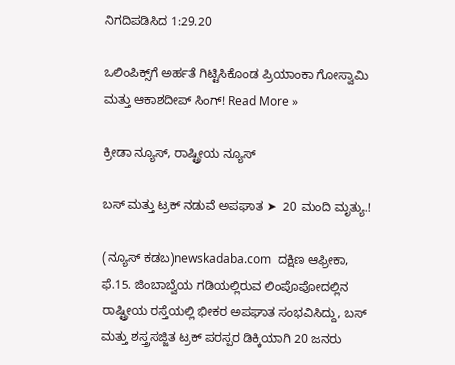ನಿಗದಿಪಡಿಸಿದ 1:29.20

ಒಲಿಂಪಿಕ್ಸ್‌ಗೆ ಅರ್ಹತೆ ಗಿಟ್ಟಿಸಿಕೊಂಡ ಪ್ರಿಯಾಂಕಾ ಗೋಸ್ವಾಮಿ ಮತ್ತು ಆಕಾಶದೀಪ್ ಸಿಂಗ್! Read More »

ಕ್ರೀಡಾ ನ್ಯೂಸ್, ರಾಷ್ಟ್ರೀಯ ನ್ಯೂಸ್

ಬಸ್‌ ಮತ್ತು ಟ್ರಕ್‌ ನಡುವೆ ಅಪಘಾತ ➤  20 ಮಂದಿ ಮೃತ್ಯು.!

(ನ್ಯೂಸ್ ಕಡಬ)newskadaba.com  ದಕ್ಷಿಣ ಆಫ್ರೀಕಾ, ಫೆ.15. ಜಿಂಬಾಬ್ವೆಯ ಗಡಿಯಲ್ಲಿರುವ ಲಿಂಪೊಪೋದಲ್ಲಿನ ರಾಷ್ಟ್ರೀಯ ರಸ್ತೆಯಲ್ಲಿ ಭೀಕರ ಅಪಘಾತ ಸಂಭವಿಸಿದ್ದು, ಬಸ್ ಮತ್ತು ಶಸ್ತ್ರಸಜ್ಜಿತ ಟ್ರಕ್‌ ಪರಸ್ಪರ ಡಿಕ್ಕಿಯಾಗಿ 20 ಜನರು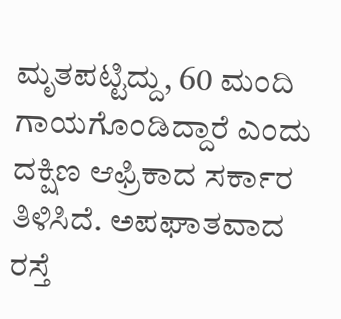ಮೃತಪಟ್ಟಿದ್ದು, 60 ಮಂದಿ ಗಾಯಗೊಂಡಿದ್ದಾರೆ ಎಂದು ದಕ್ಷಿಣ ಆಫ್ರಿಕಾದ ಸರ್ಕಾರ ತಿಳಿಸಿದೆ. ಅಪಘಾತವಾದ ರಸ್ತೆ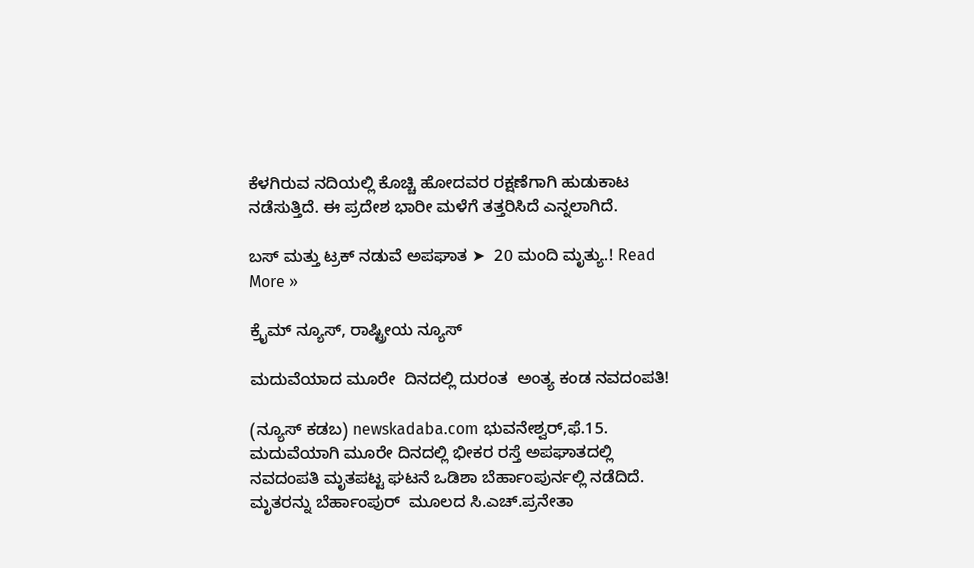ಕೆಳಗಿರುವ ನದಿಯಲ್ಲಿ ಕೊಚ್ಚಿ ಹೋದವರ ರಕ್ಷಣೆಗಾಗಿ ಹುಡುಕಾಟ ನಡೆಸುತ್ತಿದೆ. ಈ ಪ್ರದೇಶ ಭಾರೀ ಮಳೆಗೆ ತತ್ತರಿಸಿದೆ ಎನ್ನಲಾಗಿದೆ.

ಬಸ್‌ ಮತ್ತು ಟ್ರಕ್‌ ನಡುವೆ ಅಪಘಾತ ➤  20 ಮಂದಿ ಮೃತ್ಯು.! Read More »

ಕ್ರೈಮ್ ನ್ಯೂಸ್, ರಾಷ್ಟ್ರೀಯ ನ್ಯೂಸ್

ಮದುವೆಯಾದ ಮೂರೇ  ದಿನದಲ್ಲಿ ದುರಂತ  ಅಂತ್ಯ ಕಂಡ ನವದಂಪತಿ!

(ನ್ಯೂಸ್ ಕಡಬ) newskadaba.com ಭುವನೇಶ್ವರ್,ಫೆ.15. ಮದುವೆಯಾಗಿ ಮೂರೇ ದಿನದಲ್ಲಿ ಭೀಕರ ರಸ್ತೆ ಅಪಘಾತದಲ್ಲಿ ನವದಂಪತಿ ಮೃತಪಟ್ಟ ಘಟನೆ ಒಡಿಶಾ ಬೆರ್ಹಾಂಪುರ್ನಲ್ಲಿ ನಡೆದಿದೆ.   ಮೃತರನ್ನು ಬೆರ್ಹಾಂಪುರ್  ಮೂಲದ ಸಿ.ಎಚ್.ಪ್ರನೇತಾ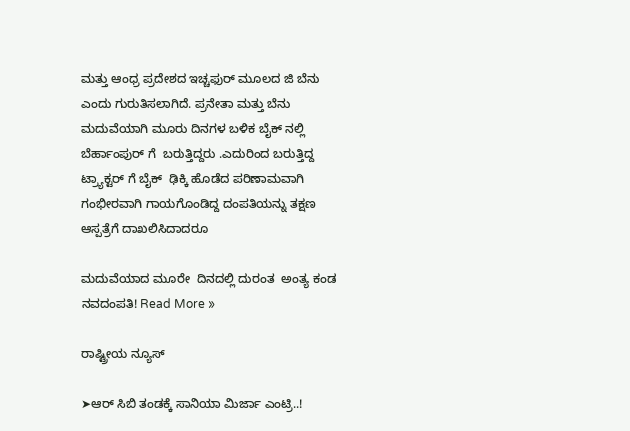ಮತ್ತು ಆಂಧ್ರ ಪ್ರದೇಶದ ಇಚ್ಚಫುರ್ ಮೂಲದ ಜಿ ಬೆನು ಎಂದು ಗುರುತಿಸಲಾಗಿದೆ. ಪ್ರನೇತಾ ಮತ್ತು ಬೆನು ಮದುವೆಯಾಗಿ ಮೂರು ದಿನಗಳ ಬಳಿಕ ಬೈಕ್ ನಲ್ಲಿ ಬೆರ್ಹಾಂಪುರ್ ಗೆ  ಬರುತ್ತಿದ್ದರು .ಎದುರಿಂದ ಬರುತ್ತಿದ್ದ ಟ್ರ್ಯಾಕ್ಟರ್ ಗೆ ಬೈಕ್  ಢಿಕ್ಕಿ ಹೊಡೆದ ಪರಿಣಾಮವಾಗಿ  ಗಂಭೀರವಾಗಿ ಗಾಯಗೊಂಡಿದ್ದ ದಂಪತಿಯನ್ನು ತಕ್ಷಣ ಆಸ್ಪತ್ರೆಗೆ ದಾಖಲಿಸಿದಾದರೂ

ಮದುವೆಯಾದ ಮೂರೇ  ದಿನದಲ್ಲಿ ದುರಂತ  ಅಂತ್ಯ ಕಂಡ ನವದಂಪತಿ! Read More »

ರಾಷ್ಟ್ರೀಯ ನ್ಯೂಸ್

➤ಆರ್ ಸಿಬಿ ತಂಡಕ್ಕೆ ಸಾನಿಯಾ ಮಿರ್ಜಾ ಎಂಟ್ರಿ..!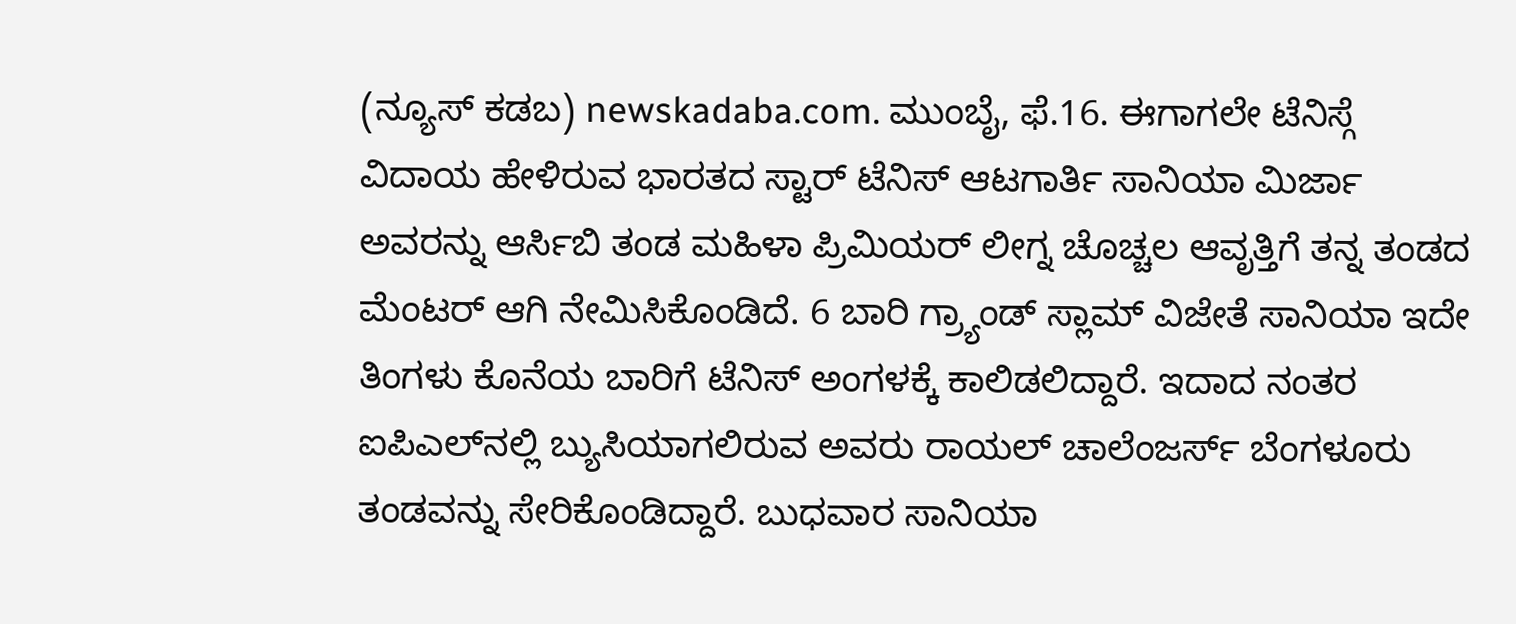(ನ್ಯೂಸ್ ಕಡಬ) newskadaba.com. ಮುಂಬೈ, ಫೆ.16. ಈಗಾಗಲೇ ಟೆನಿಸ್ಗೆ ವಿದಾಯ ಹೇಳಿರುವ ಭಾರತದ ಸ್ಟಾರ್ ಟೆನಿಸ್ ಆಟಗಾರ್ತಿ ಸಾನಿಯಾ ಮಿರ್ಜಾ ಅವರನ್ನು ಆರ್ಸಿಬಿ ತಂಡ ಮಹಿಳಾ ಪ್ರಿಮಿಯರ್ ಲೀಗ್ನ ಚೊಚ್ಚಲ ಆವೃತ್ತಿಗೆ ತನ್ನ ತಂಡದ ಮೆಂಟರ್ ಆಗಿ ನೇಮಿಸಿಕೊಂಡಿದೆ. 6 ಬಾರಿ ಗ್ರ್ಯಾಂಡ್ ಸ್ಲಾಮ್ ವಿಜೇತೆ ಸಾನಿಯಾ ಇದೇ ತಿಂಗಳು ಕೊನೆಯ ಬಾರಿಗೆ ಟೆನಿಸ್ ಅಂಗಳಕ್ಕೆ ಕಾಲಿಡಲಿದ್ದಾರೆ. ಇದಾದ ನಂತರ ಐಪಿಎಲ್‌ನಲ್ಲಿ ಬ್ಯುಸಿಯಾಗಲಿರುವ ಅವರು ರಾಯಲ್ ಚಾಲೆಂಜರ್ಸ್ ಬೆಂಗಳೂರು ತಂಡವನ್ನು ಸೇರಿಕೊಂಡಿದ್ದಾರೆ. ಬುಧವಾರ ಸಾನಿಯಾ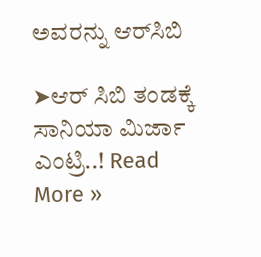ಅವರನ್ನು ಆರ್‌ಸಿಬಿ

➤ಆರ್ ಸಿಬಿ ತಂಡಕ್ಕೆ ಸಾನಿಯಾ ಮಿರ್ಜಾ ಎಂಟ್ರಿ..! Read More »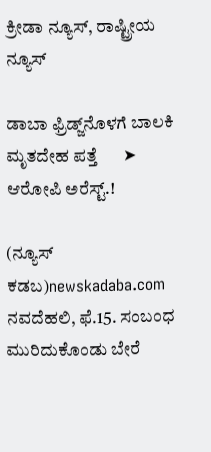ಕ್ರೀಡಾ ನ್ಯೂಸ್, ರಾಷ್ಟ್ರೀಯ ನ್ಯೂಸ್

ಡಾಬಾ ಫ್ರಿಡ್ಜ್‌ನೊಳಗೆ ಬಾಲಕಿ ಮೃತದೇಹ ಪತ್ತೆ      ➤  ಆರೋಪಿ ಅರೆಸ್ಟ್.!

(ನ್ಯೂಸ್ ಕಡಬ)newskadaba.com ನವದೆಹಲಿ, ಫೆ.15. ಸಂಬಂಧ ಮುರಿದುಕೊಂಡು ಬೇರೆ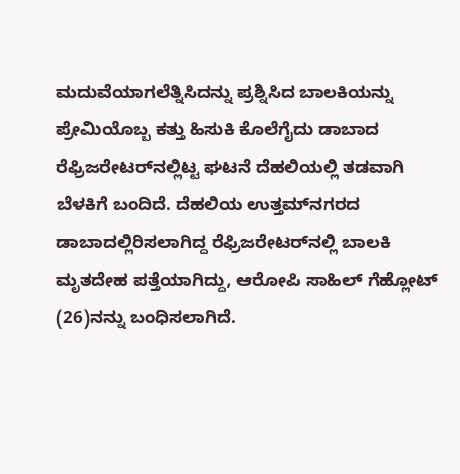ಮದುವೆಯಾಗಲೆತ್ನಿಸಿದನ್ನು ಪ್ರಶ್ನಿಸಿದ ಬಾಲಕಿಯನ್ನು ಪ್ರೇಮಿಯೊಬ್ಬ ಕತ್ತು ಹಿಸುಕಿ ಕೊಲೆಗೈದು ಡಾಬಾದ ರೆಫ್ರಿಜರೇಟರ್‌ನಲ್ಲಿಟ್ಟ ಘಟನೆ ದೆಹಲಿಯಲ್ಲಿ ತಡವಾಗಿ ಬೆಳಕಿಗೆ ಬಂದಿದೆ. ದೆಹಲಿಯ ಉತ್ತಮ್‌ನಗರದ ಡಾಬಾದಲ್ಲಿರಿಸಲಾಗಿದ್ದ ರೆಫ್ರಿಜರೇಟರ್‌ನಲ್ಲಿ ಬಾಲಕಿ ಮೃತದೇಹ ಪತ್ತೆಯಾಗಿದ್ದು, ಆರೋಪಿ ಸಾಹಿಲ್ ಗೆಹ್ಲೋಟ್ (26)ನನ್ನು ಬಂಧಿಸಲಾಗಿದೆ.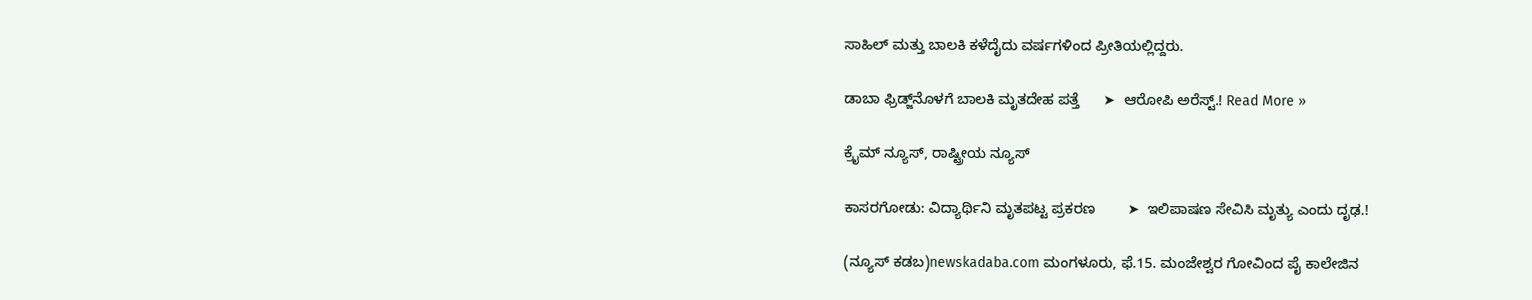ಸಾಹಿಲ್ ಮತ್ತು ಬಾಲಕಿ ಕಳೆದೈದು ವರ್ಷಗಳಿಂದ ಪ್ರೀತಿಯಲ್ಲಿದ್ದರು.

ಡಾಬಾ ಫ್ರಿಡ್ಜ್‌ನೊಳಗೆ ಬಾಲಕಿ ಮೃತದೇಹ ಪತ್ತೆ      ➤  ಆರೋಪಿ ಅರೆಸ್ಟ್.! Read More »

ಕ್ರೈಮ್ ನ್ಯೂಸ್, ರಾಷ್ಟ್ರೀಯ ನ್ಯೂಸ್

ಕಾಸರಗೋಡು: ವಿದ್ಯಾರ್ಥಿನಿ ಮೃತಪಟ್ಟ ಪ್ರಕರಣ        ➤  ಇಲಿಪಾಷಣ ಸೇವಿಸಿ ಮೃತ್ಯು ಎಂದು ದೃಢ.!

(ನ್ಯೂಸ್ ಕಡಬ)newskadaba.com ಮಂಗಳೂರು, ಫೆ.15. ಮಂಜೇಶ್ವರ ಗೋವಿಂದ ಪೈ ಕಾಲೇಜಿನ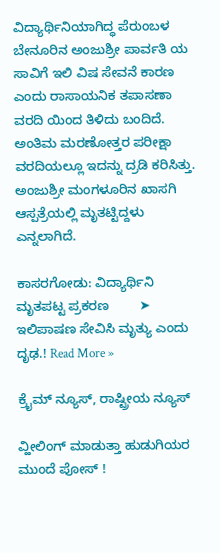ವಿದ್ಯಾರ್ಥಿನಿಯಾಗಿದ್ಧ ಪೆರುಂಬಳ ಬೇನೂರಿನ ಅಂಜುಶ್ರೀ ಪಾರ್ವತಿ ಯ ಸಾವಿಗೆ ಇಲಿ ವಿಷ ಸೇವನೆ ಕಾರಣ ಎಂದು ರಾಸಾಯನಿಕ ತಪಾಸಣಾ ವರದಿ ಯಿಂದ ತಿಳಿದು ಬಂದಿದೆ. ಅಂತಿಮ ಮರಣೋತ್ತರ ಪರೀಕ್ಷಾ ವರದಿಯಲ್ಲೂ ಇದನ್ನು ದ್ರಡಿ ಕರಿಸಿತ್ತು. ಅಂಜುಶ್ರೀ ಮಂಗಳೂರಿನ ಖಾಸಗಿ ಆಸ್ಪತ್ರೆಯಲ್ಲಿ ಮೃತಟ್ಟಿದ್ದಳು ಎನ್ನಲಾಗಿದೆ.

ಕಾಸರಗೋಡು: ವಿದ್ಯಾರ್ಥಿನಿ ಮೃತಪಟ್ಟ ಪ್ರಕರಣ        ➤  ಇಲಿಪಾಷಣ ಸೇವಿಸಿ ಮೃತ್ಯು ಎಂದು ದೃಢ.! Read More »

ಕ್ರೈಮ್ ನ್ಯೂಸ್, ರಾಷ್ಟ್ರೀಯ ನ್ಯೂಸ್

ವ್ಹೀಲಿಂಗ್ ಮಾಡುತ್ತಾ ಹುಡುಗಿಯರ ಮುಂದೆ ಪೋಸ್ !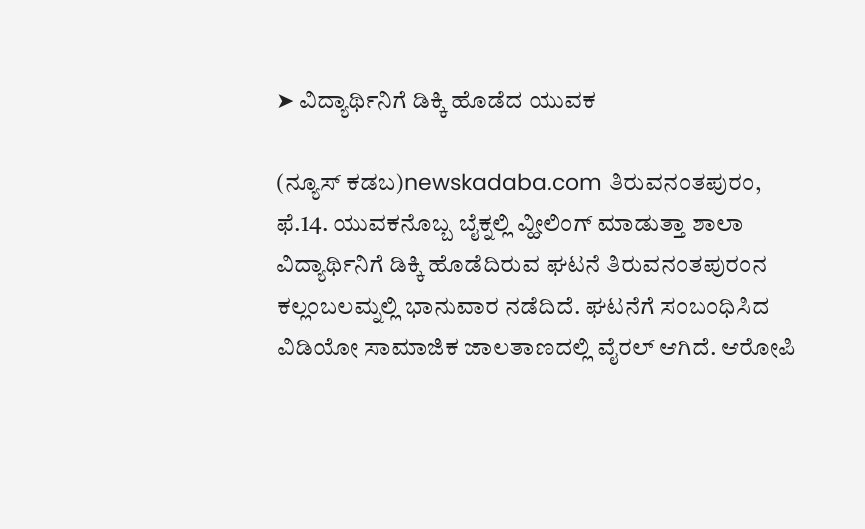➤ ವಿದ್ಯಾರ್ಥಿನಿಗೆ ಡಿಕ್ಕಿ ಹೊಡೆದ ಯುವಕ

(ನ್ಯೂಸ್ ಕಡಬ)newskadaba.com ತಿರುವನಂತಪುರಂ, ಫೆ.14. ಯುವಕನೊಬ್ಬ ಬೈಕ್ನಲ್ಲಿ ವ್ಹೀಲಿಂಗ್ ಮಾಡುತ್ತಾ ಶಾಲಾ ವಿದ್ಯಾರ್ಥಿನಿಗೆ ಡಿಕ್ಕಿ ಹೊಡೆದಿರುವ ಘಟನೆ ತಿರುವನಂತಪುರಂನ ಕಲ್ಲಂಬಲಮ್ನಲ್ಲಿ ಭಾನುವಾರ ನಡೆದಿದೆ. ಘಟನೆಗೆ ಸಂಬಂಧಿಸಿದ ವಿಡಿಯೋ ಸಾಮಾಜಿಕ ಜಾಲತಾಣದಲ್ಲಿ ವೈರಲ್ ಆಗಿದೆ. ಆರೋಪಿ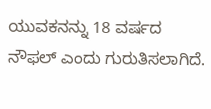ಯುವಕನನ್ನು 18 ವರ್ಷದ ನೌಫಲ್ ಎಂದು ಗುರುತಿಸಲಾಗಿದೆ.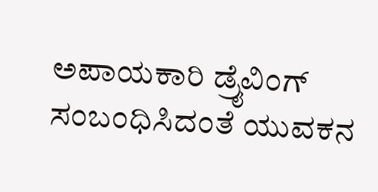ಅಪಾಯಕಾರಿ ಡ್ರೈವಿಂಗ್ ಸಂಬಂಧಿಸಿದಂತೆ ಯುವಕನ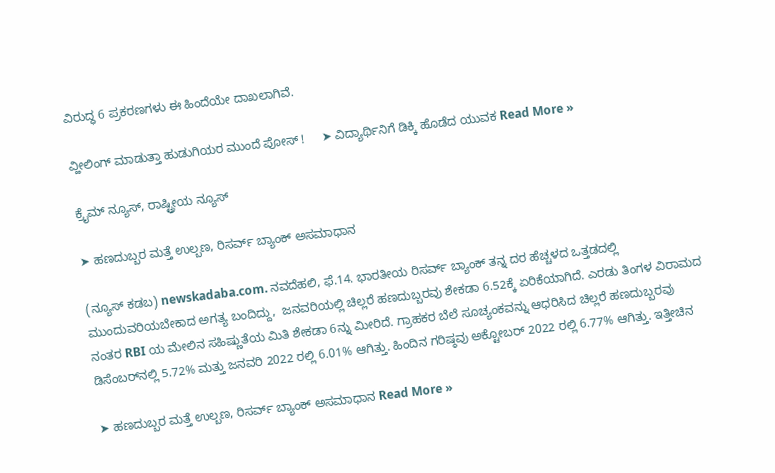ವಿರುದ್ಧ 6 ಪ್ರಕರಣಗಳು ಈ ಹಿಂದೆಯೇ ದಾಖಲಾಗಿವೆ.

ವ್ಹೀಲಿಂಗ್ ಮಾಡುತ್ತಾ ಹುಡುಗಿಯರ ಮುಂದೆ ಪೋಸ್ !     ➤ ವಿದ್ಯಾರ್ಥಿನಿಗೆ ಡಿಕ್ಕಿ ಹೊಡೆದ ಯುವಕ Read More »

ಕ್ರೈಮ್ ನ್ಯೂಸ್, ರಾಷ್ಟ್ರೀಯ ನ್ಯೂಸ್

➤ ಹಣದುಬ್ಬರ ಮತ್ತೆ ಉಲ್ಬಣ, ರಿಸರ್ವ್ ಬ್ಯಾಂಕ್ ಅಸಮಾಧಾನ

(ನ್ಯೂಸ್ ಕಡಬ) newskadaba.com. ನವದೆಹಲಿ, ಫೆ.14. ಭಾರತೀಯ ರಿಸರ್ವ್ ಬ್ಯಾಂಕ್ ತನ್ನ ದರ ಹೆಚ್ಚಳದ ಒತ್ತಡದಲ್ಲಿ ಮುಂದುವರಿಯಬೇಕಾದ ಅಗತ್ಯ ಬಂದಿದ್ದು,  ಜನವರಿಯಲ್ಲಿ ಚಿಲ್ಲರೆ ಹಣದುಬ್ಬರವು ಶೇಕಡಾ 6.52ಕ್ಕೆ ಏರಿಕೆಯಾಗಿದೆ. ಎರಡು ತಿಂಗಳ ವಿರಾಮದ ನಂತರ RBI ಯ ಮೇಲಿನ ಸಹಿಷ್ಣುತೆಯ ಮಿತಿ ಶೇಕಡಾ 6ನ್ನು ಮೀರಿದೆ. ಗ್ರಾಹಕರ ಬೆಲೆ ಸೂಚ್ಯಂಕವನ್ನು ಆಧರಿಸಿದ ಚಿಲ್ಲರೆ ಹಣದುಬ್ಬರವು ಡಿಸೆಂಬರ್‌ನಲ್ಲಿ 5.72% ಮತ್ತು ಜನವರಿ 2022 ರಲ್ಲಿ 6.01% ಆಗಿತ್ತು. ಹಿಂದಿನ ಗರಿಷ್ಠವು ಅಕ್ಟೋಬರ್ 2022 ರಲ್ಲಿ 6.77% ಆಗಿತ್ತು. ಇತ್ತೀಚಿನ

➤ ಹಣದುಬ್ಬರ ಮತ್ತೆ ಉಲ್ಬಣ, ರಿಸರ್ವ್ ಬ್ಯಾಂಕ್ ಅಸಮಾಧಾನ Read More »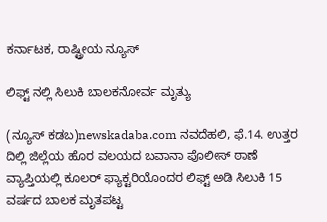ಕರ್ನಾಟಕ, ರಾಷ್ಟ್ರೀಯ ನ್ಯೂಸ್

ಲಿಫ್ಟ್ ನಲ್ಲಿ ಸಿಲುಕಿ ಬಾಲಕನೋರ್ವ ಮೃತ್ಯು

(ನ್ಯೂಸ್ ಕಡಬ)newskadaba.com ನವದೆಹಲಿ, ಫೆ.14. ಉತ್ತರ ದಿಲ್ಲಿ ಜಿಲ್ಲೆಯ ಹೊರ ವಲಯದ ಬವಾನಾ ಪೊಲೀಸ್ ಠಾಣೆ ವ್ಯಾಪ್ತಿಯಲ್ಲಿ ಕೂಲರ್ ಫ್ಯಾಕ್ಟರಿಯೊಂದರ ಲಿಫ್ಟ್‌ ಅಡಿ ಸಿಲುಕಿ 15 ವರ್ಷದ ಬಾಲಕ ಮೃತಪಟ್ಟ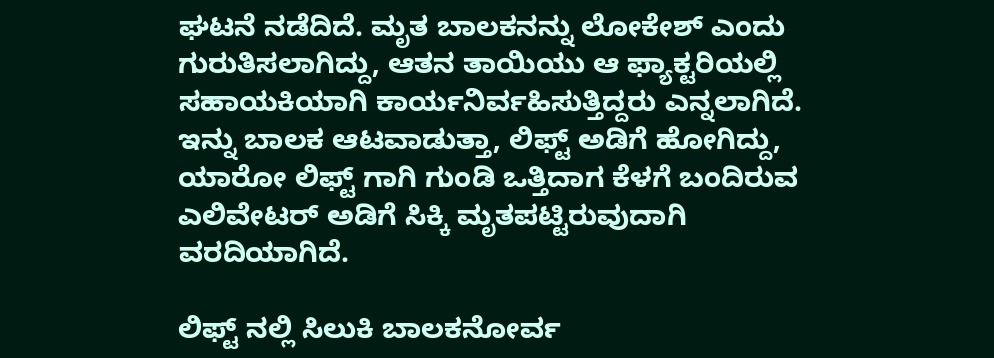ಘಟನೆ ನಡೆದಿದೆ. ಮೃತ ಬಾಲಕನನ್ನು ಲೋಕೇಶ್ ಎಂದು ಗುರುತಿಸಲಾಗಿದ್ದು, ಆತನ ತಾಯಿಯು ಆ ಫ್ಯಾಕ್ಟರಿಯಲ್ಲಿ ಸಹಾಯಕಿಯಾಗಿ ಕಾರ್ಯನಿರ್ವಹಿಸುತ್ತಿದ್ದರು ಎನ್ನಲಾಗಿದೆ. ಇನ್ನು ಬಾಲಕ ಆಟವಾಡುತ್ತಾ, ಲಿಫ್ಟ್ ಅಡಿಗೆ ಹೋಗಿದ್ದು, ಯಾರೋ ಲಿಫ್ಟ್ ಗಾಗಿ ಗುಂಡಿ ಒತ್ತಿದಾಗ ಕೆಳಗೆ ಬಂದಿರುವ ಎಲಿವೇಟರ್ ಅಡಿಗೆ ಸಿಕ್ಕಿ ಮೃತಪಟ್ಟಿರುವುದಾಗಿ ವರದಿಯಾಗಿದೆ.

ಲಿಫ್ಟ್ ನಲ್ಲಿ ಸಿಲುಕಿ ಬಾಲಕನೋರ್ವ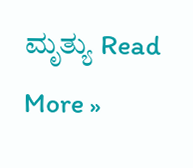ಮೃತ್ಯು Read More »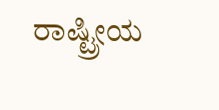ರಾಷ್ಟ್ರೀಯ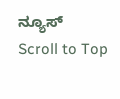ನ್ಯೂಸ್
Scroll to Top